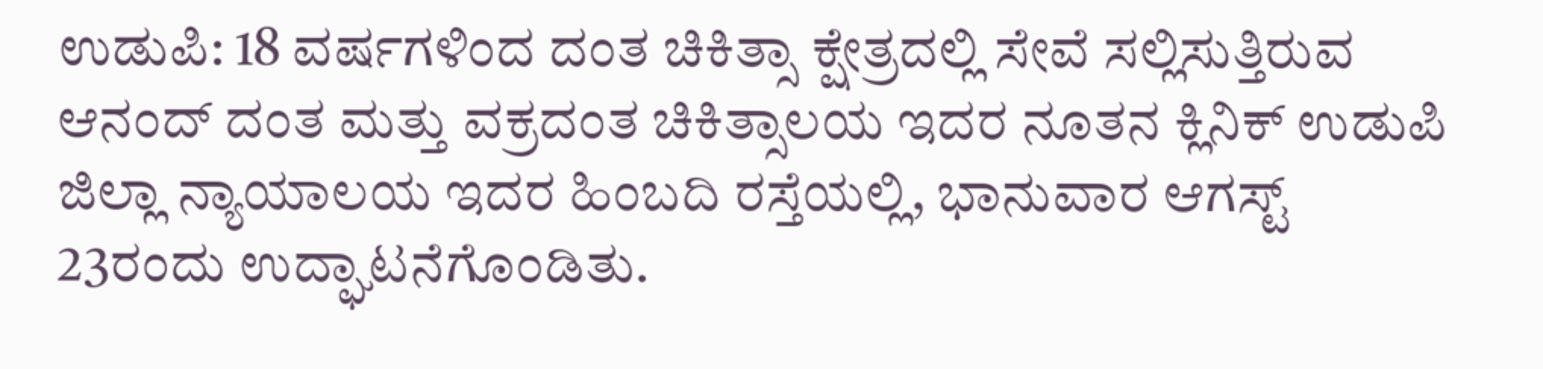ಉಡುಪಿ: 18 ವರ್ಷಗಳಿಂದ ದಂತ ಚಿಕಿತ್ಸಾ ಕ್ಷೇತ್ರದಲ್ಲಿ ಸೇವೆ ಸಲ್ಲಿಸುತ್ತಿರುವ ಆನಂದ್ ದಂತ ಮತ್ತು ವಕ್ರದಂತ ಚಿಕಿತ್ಸಾಲಯ ಇದರ ನೂತನ ಕ್ಲಿನಿಕ್ ಉಡುಪಿ ಜಿಲ್ಲಾ ನ್ಯಾಯಾಲಯ ಇದರ ಹಿಂಬದಿ ರಸ್ತೆಯಲ್ಲಿ, ಭಾನುವಾರ ಆಗಸ್ಟ್ 23ರಂದು ಉದ್ಘಾಟನೆಗೊಂಡಿತು.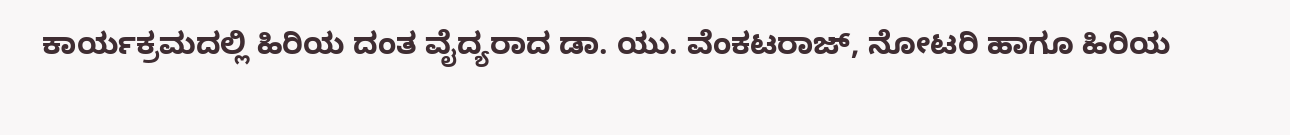ಕಾರ್ಯಕ್ರಮದಲ್ಲಿ ಹಿರಿಯ ದಂತ ವೈದ್ಯರಾದ ಡಾ. ಯು. ವೆಂಕಟರಾಜ್, ನೋಟರಿ ಹಾಗೂ ಹಿರಿಯ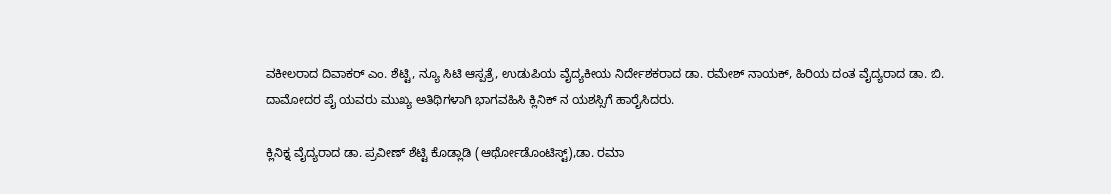ವಕೀಲರಾದ ದಿವಾಕರ್ ಎಂ. ಶೆಟ್ಟಿ, ನ್ಯೂ ಸಿಟಿ ಆಸ್ಪತ್ರೆ, ಉಡುಪಿಯ ವೈದ್ಯಕೀಯ ನಿರ್ದೇಶಕರಾದ ಡಾ. ರಮೇಶ್ ನಾಯಕ್, ಹಿರಿಯ ದಂತ ವೈದ್ಯರಾದ ಡಾ. ಬಿ. ದಾಮೋದರ ಪೈ ಯವರು ಮುಖ್ಯ ಅತಿಥಿಗಳಾಗಿ ಭಾಗವಹಿಸಿ ಕ್ಲಿನಿಕ್ ನ ಯಶಸ್ಸಿಗೆ ಹಾರೈಸಿದರು.

ಕ್ಲಿನಿಕ್ನ ವೈದ್ಯರಾದ ಡಾ. ಪ್ರವೀಣ್ ಶೆಟ್ಟಿ ಕೊಡ್ಲಾಡಿ (ಆರ್ಥೋಡೊಂಟಿಸ್ಟ್),ಡಾ. ರಮಾ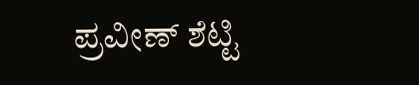ಪ್ರವೀಣ್ ಶೆಟ್ಟಿ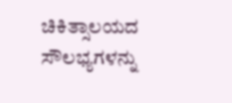ಚಿಕಿತ್ಸಾಲಯದ ಸೌಲಭ್ಯಗಳನ್ನು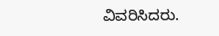ವಿವರಿಸಿದರು.